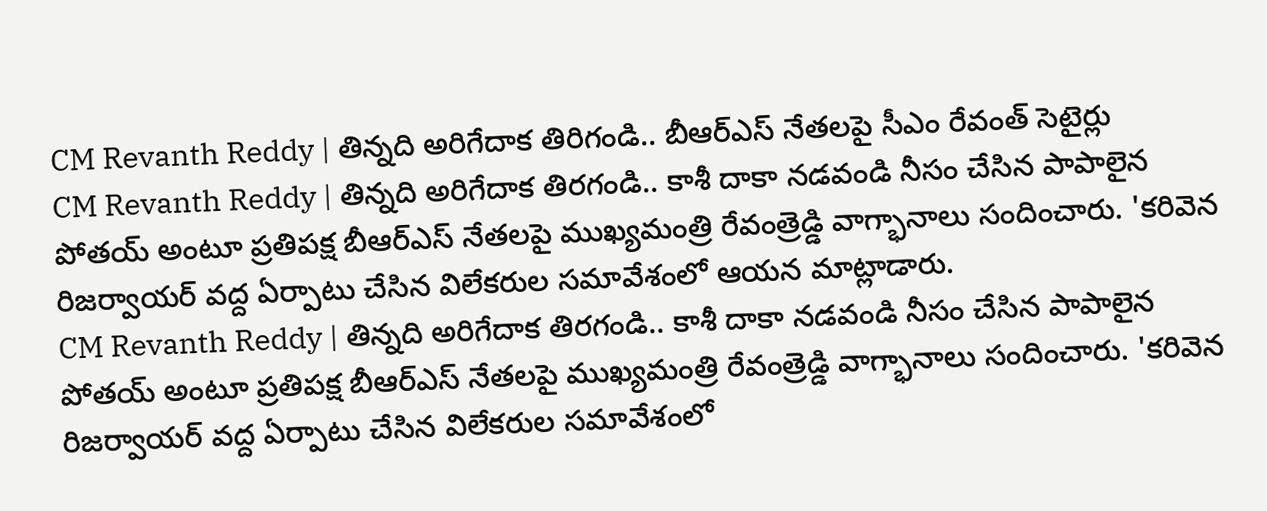CM Revanth Reddy | తిన్నది అరిగేదాక తిరిగండి.. బీఆర్ఎస్ నేతలపై సీఎం రేవంత్ సెటైర్లు
CM Revanth Reddy | తిన్నది అరిగేదాక తిరగండి.. కాశీ దాకా నడవండి నీసం చేసిన పాపాలైన పోతయ్ అంటూ ప్రతిపక్ష బీఆర్ఎస్ నేతలపై ముఖ్యమంత్రి రేవంత్రెడ్డి వాగ్భానాలు సందించారు. 'కరివెన రిజర్వాయర్ వద్ద ఏర్పాటు చేసిన విలేకరుల సమావేశంలో ఆయన మాట్లాడారు.
CM Revanth Reddy | తిన్నది అరిగేదాక తిరగండి.. కాశీ దాకా నడవండి నీసం చేసిన పాపాలైన పోతయ్ అంటూ ప్రతిపక్ష బీఆర్ఎస్ నేతలపై ముఖ్యమంత్రి రేవంత్రెడ్డి వాగ్భానాలు సందించారు. 'కరివెన రిజర్వాయర్ వద్ద ఏర్పాటు చేసిన విలేకరుల సమావేశంలో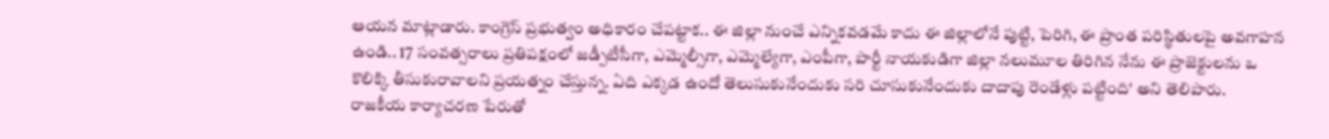ఆయన మాట్లాడారు. కాంగ్రెస్ ప్రభుత్వం అధికారం చేపట్టాక.. ఈ జిల్లా నుంచే ఎన్నికవడమే కాదు ఈ జిల్లాలోనే పుట్టి, పెరిగి, ఈ ప్రాంత పరిస్థితులపై అవగాహన ఉండి.. 17 సంవత్సరాలు ప్రతిపక్షంలో జడ్పీటీసీగా, ఎమ్మెల్సీగా, ఎమ్మెల్యేగా, ఎంపీగా, పార్టీ నాయకుడిగా జిల్లా నలుమూల తిరిగిన నేను ఈ ప్రాజెక్టులను ఒ కొలిక్కి తీసుకురావాలని ప్రయత్నం చేస్తున్న. ఏది ఎక్కడ ఉందో తెలుసుకునేందుకు సరి చూసుకునేందుకు దాదాపు రెండేళ్లు పట్టింది' అని తెలిపారు.
రాజకీయ కార్యాచరణ పేరుతో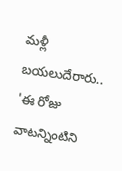మళ్లీ బయలుదేరారు..
'ఈ రోజు వాటన్నింటిని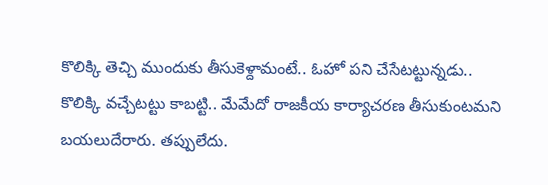కొలిక్కి తెచ్చి ముందుకు తీసుకెళ్దామంటే.. ఓహో పని చేసేటట్టున్నడు.. కొలిక్కి వచ్చేటట్టు కాబట్టి.. మేమేదో రాజకీయ కార్యాచరణ తీసుకుంటమని బయలుదేరారు. తప్పులేదు.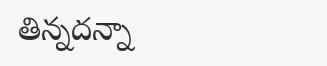తిన్నదన్నా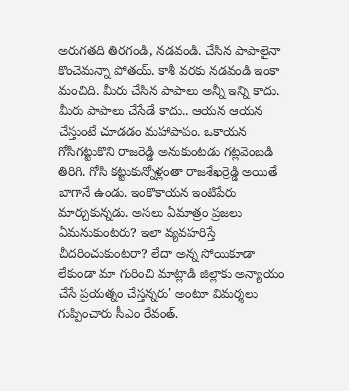అరుగతది తిరగండి, నడవండి. చేసిన పాపాలైనా కొంచెమన్నా పోతయ్. కాశీ వరకు నడవండి ఇంకా మంచిది. మీరు చేసిన పాపాలు అన్నీ ఇన్ని కాదు. మీరు పాపాలు చేసేడే కాదు.. ఆయన ఆయన చేస్తుంటే చూడడం మహాపాపం. ఒకాయన గోసిగట్టుకొని రాజరెడ్డి అనుకుంటడు గట్లవెంబడి తిరిగి. గోసి కట్టుకున్నోళ్లంతా రాజశేఖర్రెడ్డి అయితే బాగానే ఉండు. ఇంకొకాయన ఇంటిపేరు మార్చుకున్నడు. అసలు ఏమాత్రం ప్రజలు ఏమనుకుంటరు? ఇలా వ్యవహరిస్తే చీదరించుకుంటరా? లేదా అన్న సోయికూడా లేకుండా మా గురించి మాట్లాడి జిల్లాకు అన్యాయం చేసే ప్రయత్నం చేస్తన్నరు' అంటూ విమర్శలు గుప్పించారు సీఎం రేవంత్.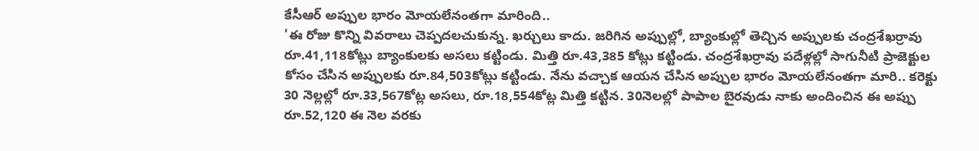కేసీఆర్ అప్పుల భారం మోయలేనంతగా మారింది..
'ఈ రోజు కొన్ని వివరాలు చెప్పదలచుకున్న. ఖర్చులు కాదు. జరిగిన అప్పుల్లో, బ్యాంకుల్లో తెచ్చిన అప్పులకు చంద్రశేఖర్రావు రూ.41,118కోట్లు బ్యాంకులకు అసలు కట్టిండు. మిత్తి రూ.43,385 కోట్లు కట్టిండు. చంద్రశేఖర్రావు పదేళ్లల్లో సాగునీటి ప్రాజెక్టుల కోసం చేసిన అప్పులకు రూ.84,503కోట్లు కట్టిండు. నేను వచ్చాక ఆయన చేసిన అప్పుల భారం మోయలేనంతగా మారి.. కరెక్టు 30 నెల్లల్లో రూ.33,567కోట్ల అసలు, రూ.18,554కోట్ల మిత్తి కట్టిన. 30నెలల్లో పాపాల బైరవుడు నాకు అందించిన ఈ అప్పు రూ.52,120 ఈ నెల వరకు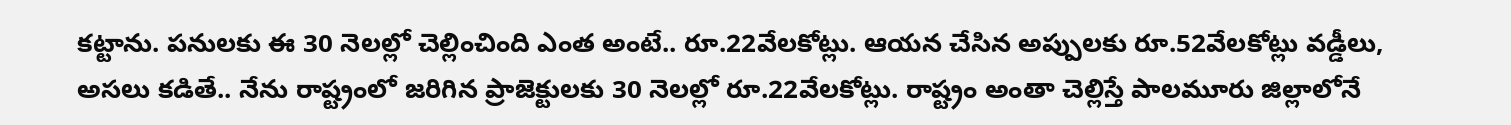కట్టాను. పనులకు ఈ 30 నెలల్లో చెల్లించింది ఎంత అంటే.. రూ.22వేలకోట్లు. ఆయన చేసిన అప్పులకు రూ.52వేలకోట్లు వడ్డీలు, అసలు కడితే.. నేను రాష్ట్రంలో జరిగిన ప్రాజెక్టులకు 30 నెలల్లో రూ.22వేలకోట్లు. రాష్ట్రం అంతా చెల్లిస్తే పాలమూరు జిల్లాలోనే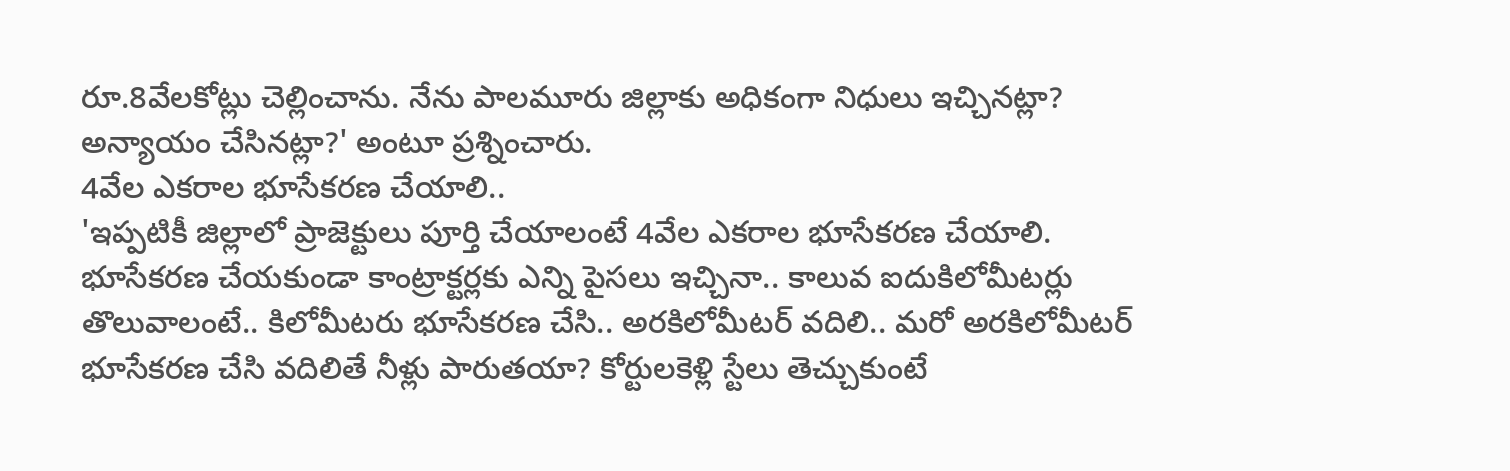రూ.8వేలకోట్లు చెల్లించాను. నేను పాలమూరు జిల్లాకు అధికంగా నిధులు ఇచ్చినట్లా? అన్యాయం చేసినట్లా?' అంటూ ప్రశ్నించారు.
4వేల ఎకరాల భూసేకరణ చేయాలి..
'ఇప్పటికీ జిల్లాలో ప్రాజెక్టులు పూర్తి చేయాలంటే 4వేల ఎకరాల భూసేకరణ చేయాలి. భూసేకరణ చేయకుండా కాంట్రాక్టర్లకు ఎన్ని పైసలు ఇచ్చినా.. కాలువ ఐదుకిలోమీటర్లు తొలువాలంటే.. కిలోమీటరు భూసేకరణ చేసి.. అరకిలోమీటర్ వదిలి.. మరో అరకిలోమీటర్ భూసేకరణ చేసి వదిలితే నీళ్లు పారుతయా? కోర్టులకెళ్లి స్టేలు తెచ్చుకుంటే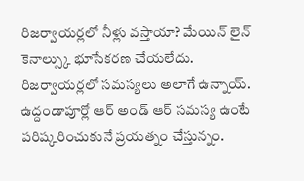రిజర్వాయర్లలో నీళ్లు వస్తాయా? మేయిన్ లైన్ కెనాల్స్కు భూసేకరణ చేయలేదు. రిజర్వాయర్లలో సమస్యలు అలాగే ఉన్నాయ్. ఉద్దండాపూర్లో ఆర్ అండ్ ఆర్ సమస్య ఉంటే పరిష్కరించుకునే ప్రయత్నం చేస్తున్నం.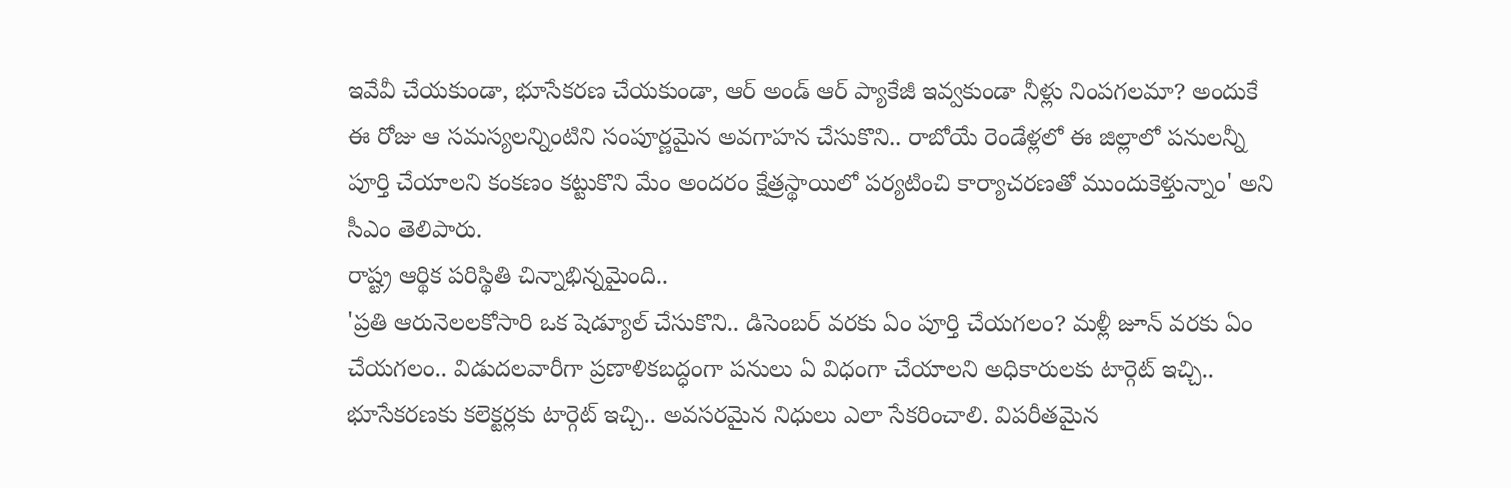ఇవేవీ చేయకుండా, భూసేకరణ చేయకుండా, ఆర్ అండ్ ఆర్ ప్యాకేజీ ఇవ్వకుండా నీళ్లు నింపగలమా? అందుకే ఈ రోజు ఆ సమస్యలన్నింటిని సంపూర్ణమైన అవగాహన చేసుకొని.. రాబోయే రెండేళ్లలో ఈ జిల్లాలో పనులన్నీ పూర్తి చేయాలని కంకణం కట్టుకొని మేం అందరం క్షేత్రస్థాయిలో పర్యటించి కార్యాచరణతో ముందుకెళ్తున్నాం' అని సీఎం తెలిపారు.
రాష్ట్ర ఆర్థిక పరిస్థితి చిన్నాభిన్నమైంది..
'ప్రతి ఆరునెలలకోసారి ఒక షెడ్యూల్ చేసుకొని.. డిసెంబర్ వరకు ఏం పూర్తి చేయగలం? మళ్లీ జూన్ వరకు ఏం చేయగలం.. విడుదలవారీగా ప్రణాళికబద్ధంగా పనులు ఏ విధంగా చేయాలని అధికారులకు టార్గెట్ ఇచ్చి.. భూసేకరణకు కలెక్టర్లకు టార్గెట్ ఇచ్చి.. అవసరమైన నిధులు ఎలా సేకరించాలి. విపరీతమైన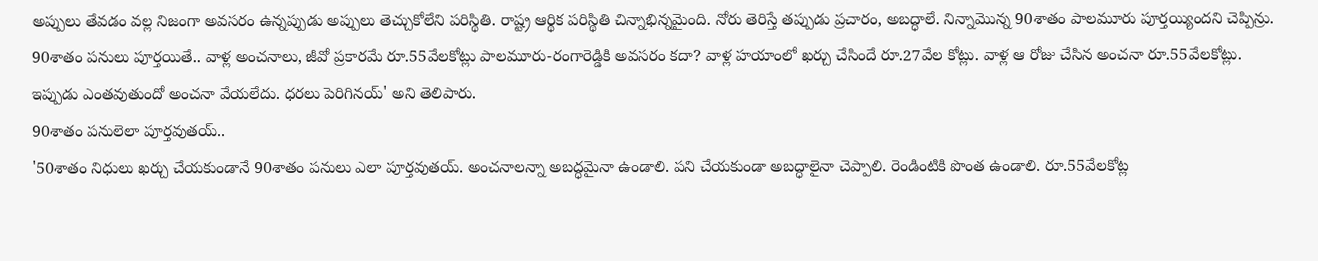అప్పులు తేవడం వల్ల నిజంగా అవసరం ఉన్నప్పుడు అప్పులు తెచ్చుకోలేని పరిస్థితి. రాష్ట్ర ఆర్థిక పరిస్థితి చిన్నాభిన్నమైంది. నోరు తెరిస్తే తప్పుడు ప్రచారం, అబద్ధాలే. నిన్నామొన్న 90శాతం పాలమూరు పూర్తయ్యిందని చెప్పిన్రు. 90శాతం పనులు పూర్తయితే.. వాళ్ల అంచనాలు, జీవో ప్రకారమే రూ.55వేలకోట్లు పాలమూరు-రంగారెడ్డికి అవసరం కదా? వాళ్ల హయాంలో ఖర్చు చేసిందే రూ.27వేల కోట్లు. వాళ్ల ఆ రోజు చేసిన అంచనా రూ.55వేలకోట్లు. ఇప్పుడు ఎంతవుతుందో అంచనా వేయలేదు. ధరలు పెరిగినయ్' అని తెలిపారు.
90శాతం పనులెలా పూర్తవుతయ్..
'50శాతం నిధులు ఖర్చు చేయకుండానే 90శాతం పనులు ఎలా పూర్తవుతయ్. అంచనాలన్నా అబద్ధమైనా ఉండాలి. పని చేయకుండా అబద్ధాలైనా చెప్పాలి. రెండింటికి పొంత ఉండాలి. రూ.55వేలకోట్ల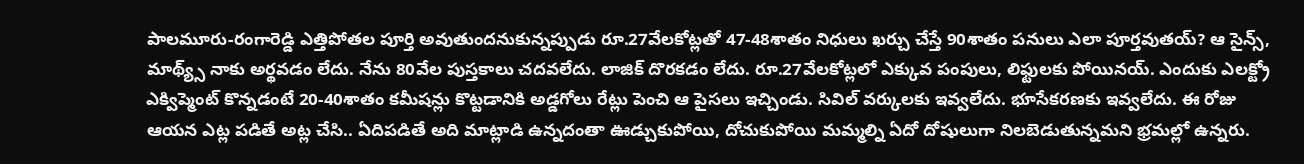పాలమూరు-రంగారెడ్డి ఎత్తిపోతల పూర్తి అవుతుందనుకున్నప్పుడు రూ.27వేలకోట్లతో 47-48శాతం నిధులు ఖర్చు చేస్తే 90శాతం పనులు ఎలా పూర్తవుతయ్? ఆ సైన్స్, మాథ్య్స్ నాకు అర్థవడం లేదు. నేను 80వేల పుస్తకాలు చదవలేదు. లాజిక్ దొరకడం లేదు. రూ.27వేలకోట్లలో ఎక్కువ పంపులు, లిఫ్టులకు పోయినయ్. ఎందుకు ఎలక్ట్రో ఎక్విప్మెంట్ కొన్నడంటే 20-40శాతం కమీషన్లు కొట్టడానికి అడ్డగోలు రేట్లు పెంచి ఆ పైసలు ఇచ్చిండు. సివిల్ వర్కులకు ఇవ్వలేదు. భూసేకరణకు ఇవ్వలేదు. ఈ రోజు ఆయన ఎట్ల పడితే అట్ల చేసి.. ఏదిపడితే అది మాట్లాడి ఉన్నదంతా ఊడ్చుకుపోయి, దోచుకుపోయి మమ్మల్ని ఏదో దోషులుగా నిలబెడుతున్నమని భ్రమల్లో ఉన్నరు.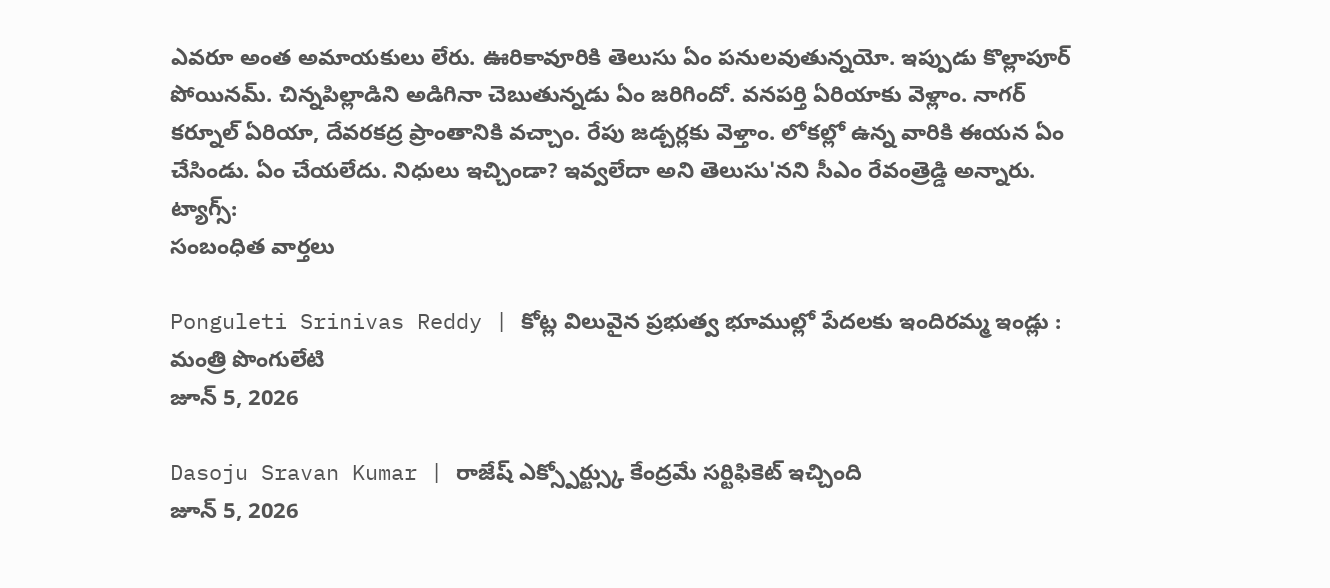ఎవరూ అంత అమాయకులు లేరు. ఊరికావూరికి తెలుసు ఏం పనులవుతున్నయో. ఇప్పుడు కొల్లాపూర్ పోయినమ్. చిన్నపిల్లాడిని అడిగినా చెబుతున్నడు ఏం జరిగిందో. వనపర్తి ఏరియాకు వెళ్లాం. నాగర్ కర్నూల్ ఏరియా, దేవరకద్ర ప్రాంతానికి వచ్చాం. రేపు జడ్చర్లకు వెళ్తాం. లోకల్లో ఉన్న వారికి ఈయన ఏం చేసిండు. ఏం చేయలేదు. నిధులు ఇచ్చిండా? ఇవ్వలేదా అని తెలుసు'నని సీఎం రేవంత్రెడ్డి అన్నారు.
ట్యాగ్స్:
సంబంధిత వార్తలు

Ponguleti Srinivas Reddy | కోట్ల విలువైన ప్రభుత్వ భూముల్లో పేదలకు ఇందిరమ్మ ఇండ్లు : మంత్రి పొంగులేటి
జూన్ 5, 2026

Dasoju Sravan Kumar | రాజేష్ ఎక్స్పోర్ట్స్కు కేంద్రమే సర్టిఫికెట్ ఇచ్చింది
జూన్ 5, 2026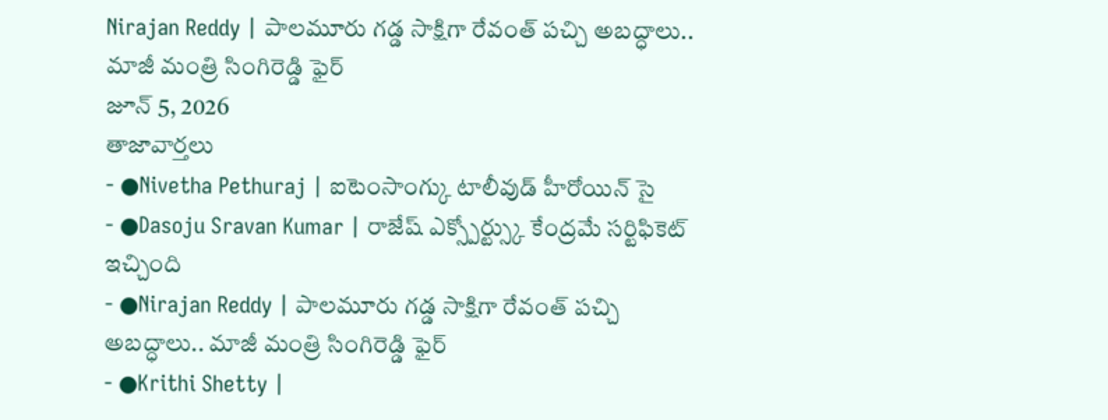Nirajan Reddy | పాలమూరు గడ్డ సాక్షిగా రేవంత్ పచ్చి అబద్ధాలు.. మాజీ మంత్రి సింగిరెడ్డి ఫైర్
జూన్ 5, 2026
తాజావార్తలు
- ●Nivetha Pethuraj | ఐటెంసాంగ్కు టాలీవుడ్ హీరోయిన్ సై
- ●Dasoju Sravan Kumar | రాజేష్ ఎక్స్పోర్ట్స్కు కేంద్రమే సర్టిఫికెట్ ఇచ్చింది
- ●Nirajan Reddy | పాలమూరు గడ్డ సాక్షిగా రేవంత్ పచ్చి అబద్ధాలు.. మాజీ మంత్రి సింగిరెడ్డి ఫైర్
- ●Krithi Shetty |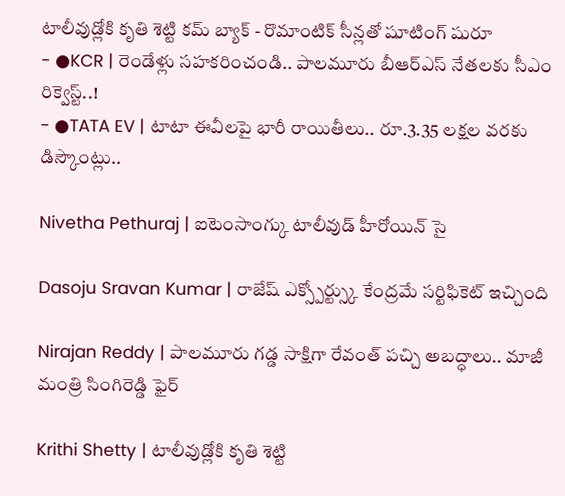టాలీవుడ్లోకి కృతి శెట్టి కమ్ బ్యాక్ - రొమాంటిక్ సీన్లతో షూటింగ్ షురూ
- ●KCR | రెండేళ్లు సహకరించండి.. పాలమూరు బీఆర్ఎస్ నేతలకు సీఎం రిక్వెస్ట్..!
- ●TATA EV | టాటా ఈవీలపై భారీ రాయితీలు.. రూ.3.35 లక్షల వరకు డిస్కౌంట్లు..

Nivetha Pethuraj | ఐటెంసాంగ్కు టాలీవుడ్ హీరోయిన్ సై

Dasoju Sravan Kumar | రాజేష్ ఎక్స్పోర్ట్స్కు కేంద్రమే సర్టిఫికెట్ ఇచ్చింది

Nirajan Reddy | పాలమూరు గడ్డ సాక్షిగా రేవంత్ పచ్చి అబద్ధాలు.. మాజీ మంత్రి సింగిరెడ్డి ఫైర్

Krithi Shetty | టాలీవుడ్లోకి కృతి శెట్టి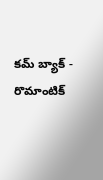కమ్ బ్యాక్ - రొమాంటిక్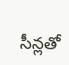సీన్లతో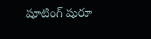షూటింగ్ షురూ